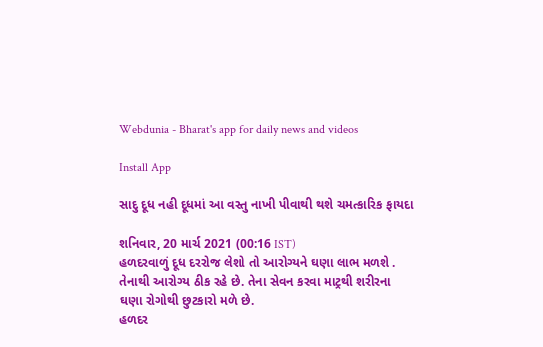Webdunia - Bharat's app for daily news and videos

Install App

સાદુ દૂધ નહી દૂધમાં આ વસ્તુ નાખી પીવાથી થશે ચમત્કારિક ફાયદા

શનિવાર, 20 માર્ચ 2021 (00:16 IST)
હળદરવાળું દૂધ દરરોજ લેશો તો આરોગ્યને ઘણા લાભ મળશે . તેનાથી આરોગ્ય ઠીક રહે છે. તેના સેવન કરવા માટ્રથી શરીરના ઘણા રોગોથી છુટકારો મળે છે.
હળદર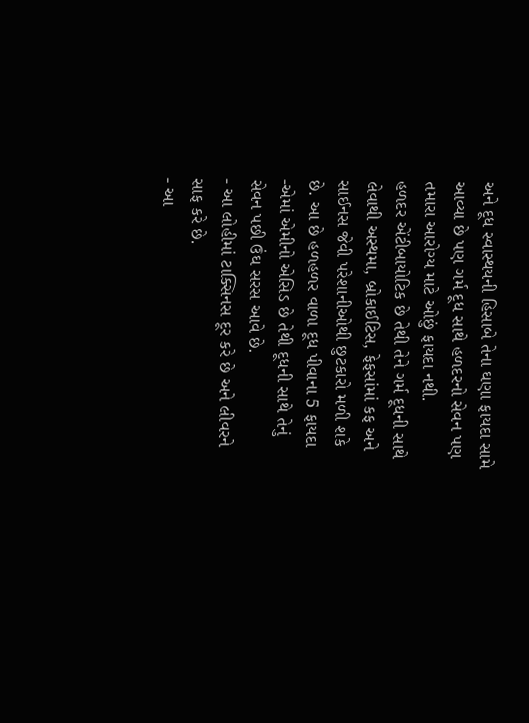અને દૂધ સ્વાસ્થયની હિસાબે તેના ઘણા ફાયદા સામે આવ્યા છે પણ ગર્મ દૂધ સાથે હળદરનો સેવન પણ તમારા આરોગ્ય માટે ઓછું ફાયદા નથી.
હળદર એંટીબાયોટિક છે તેથી તેને ગર્મ દૂધની સાથે લેવાથી અસ્થમા, બ્રોકાઈટિસ, ફેફસાંમાં કફ અને સાઈનસ જેવી પરેશાનીઓથી છુટકારો મળી શકે છે. આ છે હળહળર વાળા દૂધ પીવાના 5 ફાયદા
-એમાં એમીનો એસિડ છે તેથી દૂધની સાથે તેનું સેવન પછી ઉંઘ સરસ આવે છે.
- આ લોહીમાં ટાક્સિનસ દૂર કરે છે અને લીવરને સાફ કરે છે.
- આ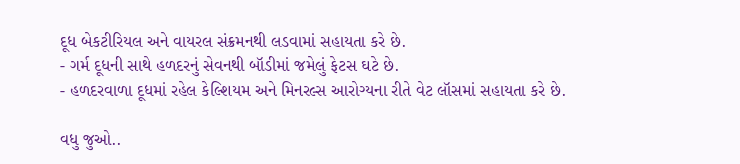દૂધ બેકટીરિયલ અને વાયરલ સંક્રમનથી લડવામાં સહાયતા કરે છે.
- ગર્મ દૂધની સાથે હળદરનું સેવનથી બૉડીમાં જમેલું ફેટસ ઘટે છે.
- હળદરવાળા દૂધમાં રહેલ કેલ્શિયમ અને મિનરલ્સ આરોગ્યના રીતે વેટ લૉસમાં સહાયતા કરે છે.

વધુ જુઓ..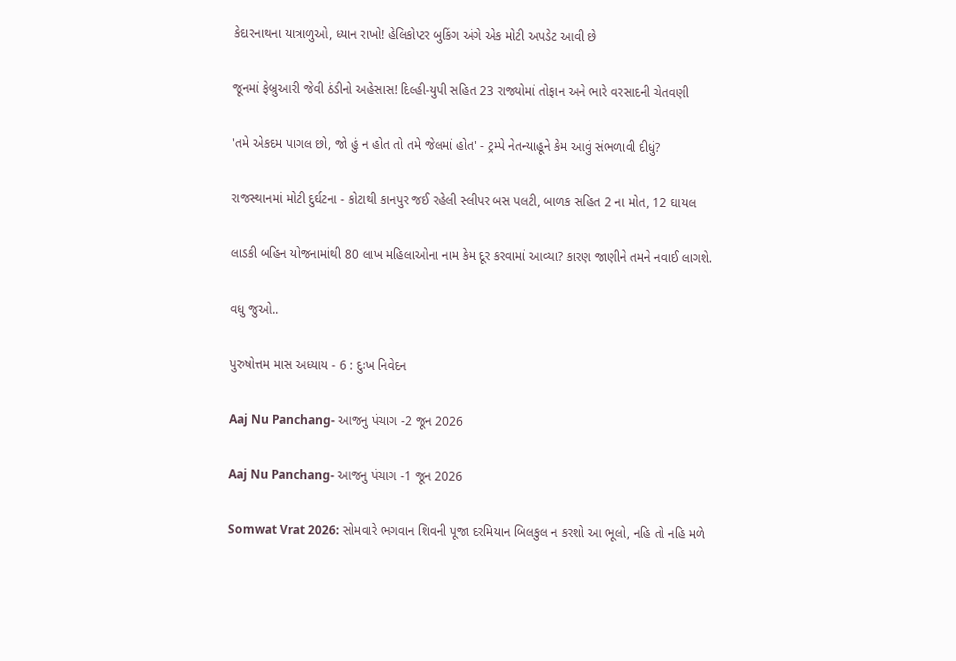કેદારનાથના યાત્રાળુઓ, ધ્યાન રાખો! હેલિકોપ્ટર બુકિંગ અંગે એક મોટી અપડેટ આવી છે

જૂનમાં ફેબ્રુઆરી જેવી ઠંડીનો અહેસાસ! દિલ્હી-યુપી સહિત 23 રાજ્યોમાં તોફાન અને ભારે વરસાદની ચેતવણી

'તમે એકદમ પાગલ છો, જો હું ન હોત તો તમે જેલમાં હોત' - ટ્રમ્પે નેતન્યાહૂને કેમ આવું સંભળાવી દીધું?

રાજસ્થાનમાં મોટી દુર્ઘટના - કોટાથી કાનપુર જઈ રહેલી સ્લીપર બસ પલટી, બાળક સહિત 2 ના મોત, 12 ઘાયલ

લાડકી બહિન યોજનામાંથી 80 લાખ મહિલાઓના નામ કેમ દૂર કરવામાં આવ્યા? કારણ જાણીને તમને નવાઈ લાગશે.

વધુ જુઓ..

પુરુષોત્તમ માસ અધ્યાય - 6 : દુઃખ નિવેદન

Aaj Nu Panchang- આજનુ પંચાગ -2 જૂન 2026

Aaj Nu Panchang- આજનુ પંચાગ -1 જૂન 2026

Somwat Vrat 2026: સોમવારે ભગવાન શિવની પૂજા દરમિયાન બિલકુલ ન કરશો આ ભૂલો, નહિ તો નહિ મળે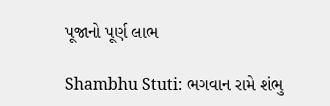પૂજાનો પૂર્ણ લાભ

Shambhu Stuti: ભગવાન રામે શંભુ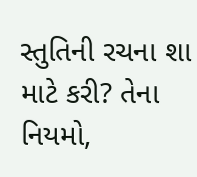સ્તુતિની રચના શા માટે કરી? તેના નિયમો,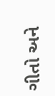ગીતો અને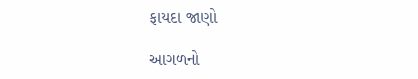ફાયદા જાણો

આગળનો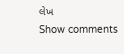લેખ
Show comments